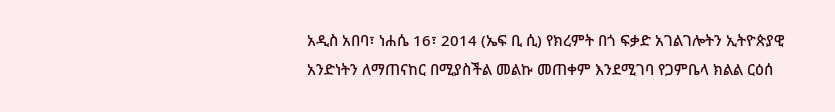አዲስ አበባ፣ ነሐሴ 16፣ 2014 (ኤፍ ቢ ሲ) የክረምት በጎ ፍቃድ አገልገሎትን ኢትዮጵያዊ አንድነትን ለማጠናከር በሚያስችል መልኩ መጠቀም እንደሚገባ የጋምቤላ ክልል ርዕሰ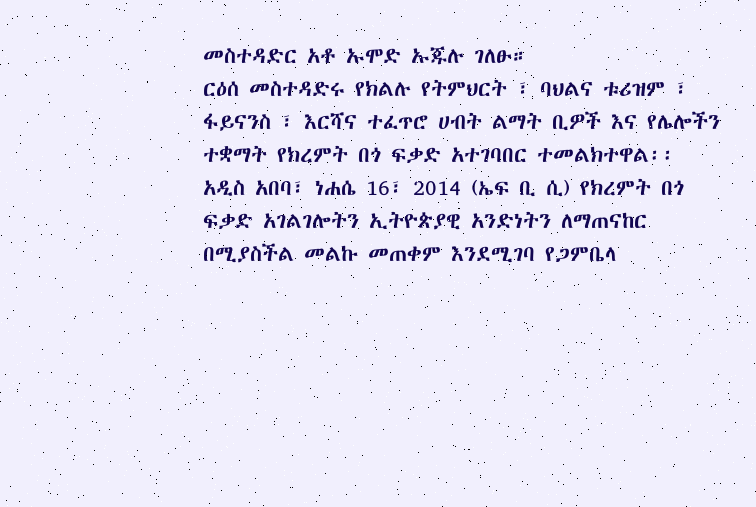መስተዳድር አቶ ኡሞድ ኡጁሉ ገለፁ።
ርዕሰ መስተዳድሩ የክልሉ የትምህርት ፣ ባህልና ቱሪዝም ፣ ፋይናንስ ፣ እርሻና ተፈጥሮ ሀብት ልማት ቢዎች እና የሌሎችን ተቋማት የክረምት በጎ ፍቃድ አተገባበር ተመልክተዋል፡፡
አዲስ አበባ፣ ነሐሴ 16፣ 2014 (ኤፍ ቢ ሲ) የክረምት በጎ ፍቃድ አገልገሎትን ኢትዮጵያዊ አንድነትን ለማጠናከር በሚያስችል መልኩ መጠቀም እንደሚገባ የጋምቤላ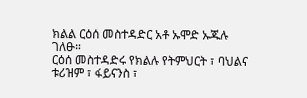ክልል ርዕሰ መስተዳድር አቶ ኡሞድ ኡጁሉ ገለፁ።
ርዕሰ መስተዳድሩ የክልሉ የትምህርት ፣ ባህልና ቱሪዝም ፣ ፋይናንስ ፣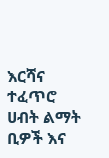እርሻና ተፈጥሮ ሀብት ልማት ቢዎች እና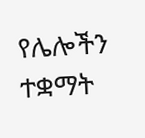የሌሎችን ተቋማት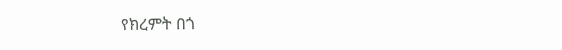የክረምት በጎ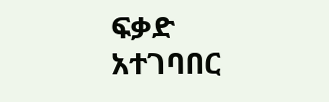ፍቃድ አተገባበር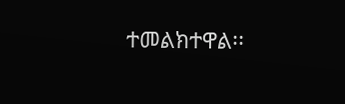ተመልክተዋል፡፡